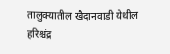तालुक्यातील खैदानवाडी येथील हरिश्चंद्र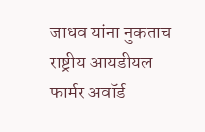जाधव यांना नुकताच राष्ट्रीय आयडीयल फार्मर अवॉर्ड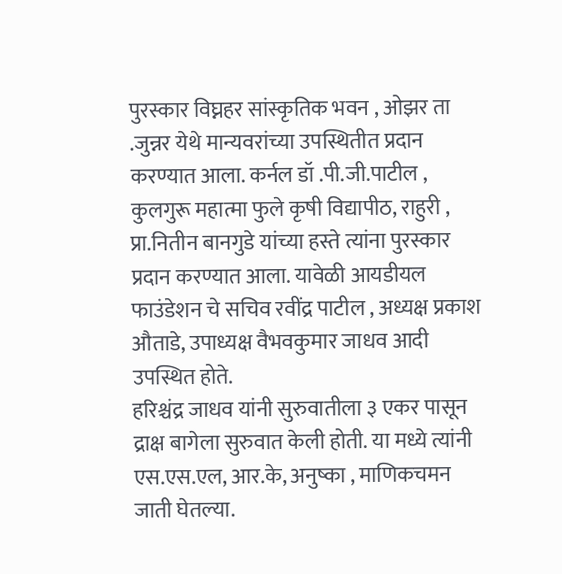पुरस्कार विघ्नहर सांस्कृतिक भवन , ओझर ता .जुन्नर येथे मान्यवरांच्या उपस्थितीत प्रदान करण्यात आला. कर्नल डॉ .पी.जी.पाटील , कुलगुरू महात्मा फुले कृषी विद्यापीठ, राहुरी , प्रा.नितीन बानगुडे यांच्या हस्ते त्यांना पुरस्कार प्रदान करण्यात आला. यावेळी आयडीयल फाउंडेशन चे सचिव रवींद्र पाटील , अध्यक्ष प्रकाश औताडे, उपाध्यक्ष वैभवकुमार जाधव आदी उपस्थित होते.
हरिश्चंद्र जाधव यांनी सुरुवातीला ३ एकर पासून द्राक्ष बागेला सुरुवात केली होती. या मध्ये त्यांनी एस.एस.एल, आर.के, अनुष्का , माणिकचमन जाती घेतल्या.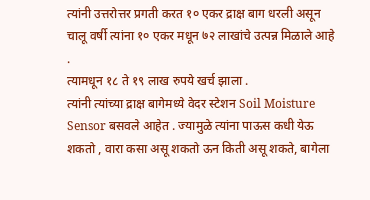त्यांनी उत्तरोत्तर प्रगती करत १० एकर द्राक्ष बाग धरली असून चालू वर्षी त्यांना १० एकर मधून ७२ लाखांचे उत्पन्न मिळाले आहे .
त्यामधून १८ ते १९ लाख रुपये खर्च झाला .
त्यांनी त्यांच्या द्राक्ष बागेमध्ये वेदर स्टेशन Soil Moisture Sensor बसवले आहेत . ज्यामुळे त्यांना पाऊस कधी येऊ शकतो , वारा कसा असू शकतो ऊन किती असू शकते, बागेला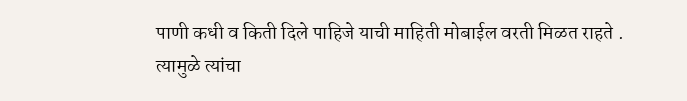पाणी कधी व किती दिले पाहिजे याची माहिती मोबाईल वरती मिळत राहते .
त्यामुळे त्यांचा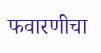फवारणीचा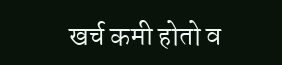खर्च कमी होतो व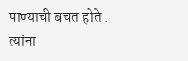पाण्याची बचत होते . त्यांना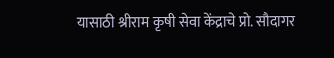यासाठी श्रीराम कृषी सेवा केंद्राचे प्रो. सौदागर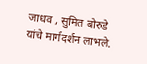जाधव , सुमित बोरुडे यांचे मार्गदर्शन लाभले.